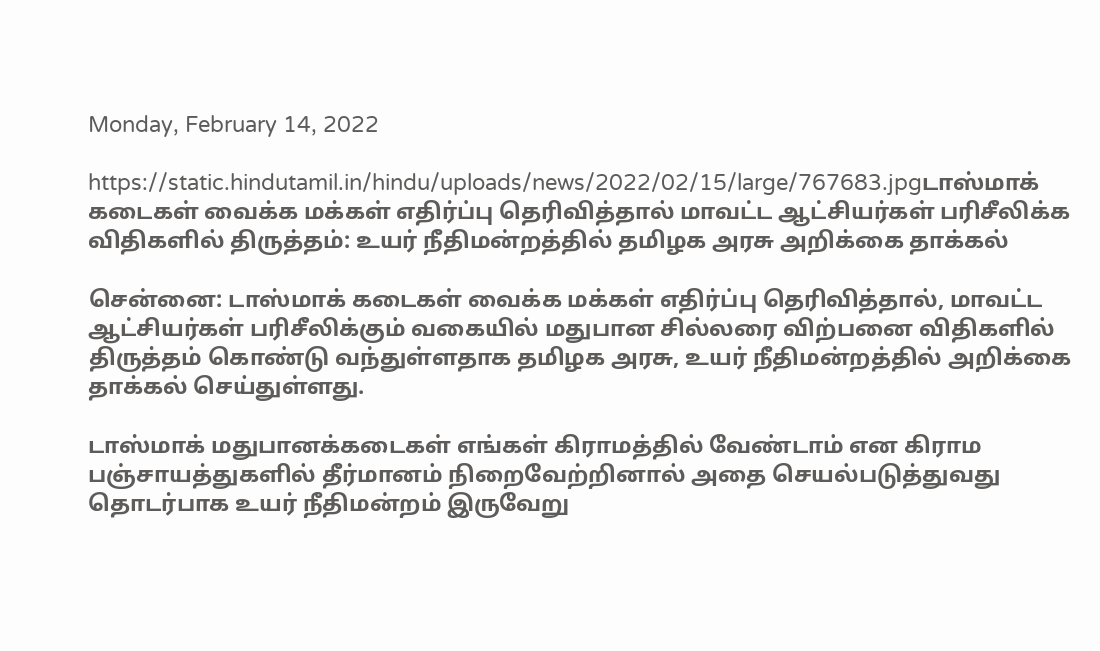Monday, February 14, 2022

https://static.hindutamil.in/hindu/uploads/news/2022/02/15/large/767683.jpgடாஸ்மாக் கடைகள் வைக்க மக்கள் எதிர்ப்பு தெரிவித்தால் மாவட்ட ஆட்சியர்கள் பரிசீலிக்க விதிகளில் திருத்தம்: உயர் நீதிமன்றத்தில் தமிழக அரசு அறிக்கை தாக்கல்

சென்னை: டாஸ்மாக் கடைகள் வைக்க மக்கள் எதிர்ப்பு தெரிவித்தால், மாவட்ட ஆட்சியர்கள் பரிசீலிக்கும் வகையில் மதுபான சில்லரை விற்பனை விதிகளில் திருத்தம் கொண்டு வந்துள்ளதாக தமிழக அரசு, உயர் நீதிமன்றத்தில் அறிக்கை தாக்கல் செய்துள்ளது.

டாஸ்மாக் மதுபானக்கடைகள் எங்கள் கிராமத்தில் வேண்டாம் என கிராம பஞ்சாயத்துகளில் தீர்மானம் நிறைவேற்றினால் அதை செயல்படுத்துவது தொடர்பாக உயர் நீதிமன்றம் இருவேறு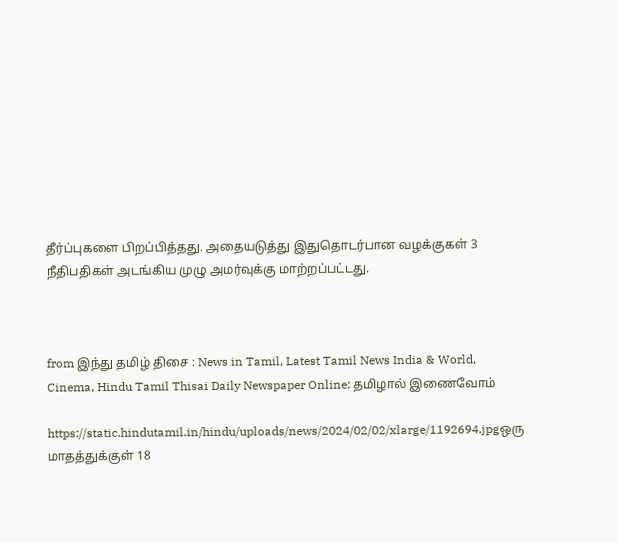தீர்ப்புகளை பிறப்பித்தது. அதையடுத்து இதுதொடர்பான வழக்குகள் 3 நீதிபதிகள் அடங்கிய முழு அமர்வுக்கு மாற்றப்பட்டது.



from இந்து தமிழ் திசை : News in Tamil, Latest Tamil News India & World, Cinema, Hindu Tamil Thisai Daily Newspaper Online: தமிழால் இணைவோம்

https://static.hindutamil.in/hindu/uploads/news/2024/02/02/xlarge/1192694.jpgஒரு மாதத்துக்குள் 18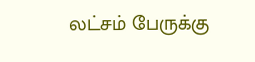லட்சம் பேருக்கு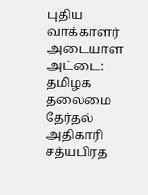புதிய வாக்காளர் அடையாள அட்டை: தமிழக தலைமை தேர்தல் அதிகாரி சத்யபிரத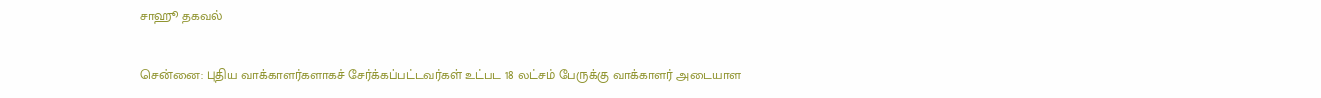சாஹூ தகவல்

சென்னை: புதிய வாக்காளர்களாகச் சேர்க்கப்பட்டவர்கள் உட்பட 18 லட்சம் பேருக்கு வாக்காளர் அடையாள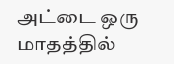அட்டை ஒரு மாதத்தில்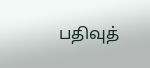பதிவுத்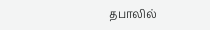தபாலில்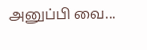அனுப்பி வை...